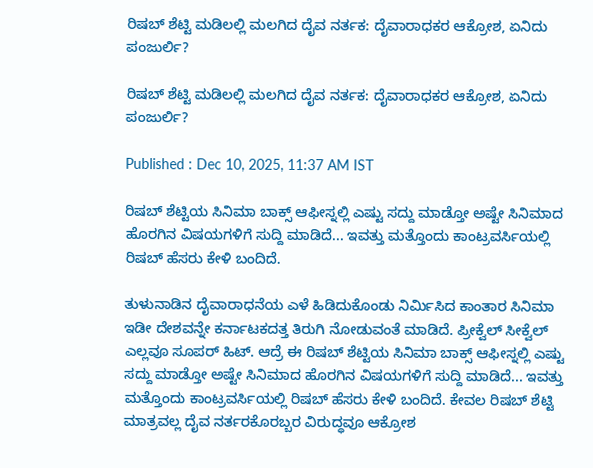ರಿಷಬ್ ಶೆಟ್ಟಿ ಮಡಿಲಲ್ಲಿ ಮಲಗಿದ ದೈವ ನರ್ತಕ: ದೈವಾರಾಧಕರ ಆಕ್ರೋಶ, ಏನಿದು ಪಂಜುರ್ಲಿ?

ರಿಷಬ್ ಶೆಟ್ಟಿ ಮಡಿಲಲ್ಲಿ ಮಲಗಿದ ದೈವ ನರ್ತಕ: ದೈವಾರಾಧಕರ ಆಕ್ರೋಶ, ಏನಿದು ಪಂಜುರ್ಲಿ?

Published : Dec 10, 2025, 11:37 AM IST

ರಿಷಬ್ ಶೆಟ್ಟಿಯ ಸಿನಿಮಾ ಬಾಕ್ಸ್ ಆಫೀಸ್ನಲ್ಲಿ ಎಷ್ಟು ಸದ್ದು ಮಾಡ್ತೋ ಅಷ್ಟೇ ಸಿನಿಮಾದ ಹೊರಗಿನ ವಿಷಯಗಳಿಗೆ ಸುದ್ದಿ ಮಾಡಿದೆ... ಇವತ್ತು ಮತ್ತೊಂದು ಕಾಂಟ್ರವರ್ಸಿಯಲ್ಲಿ ರಿಷಬ್ ಹೆಸರು ಕೇಳಿ ಬಂದಿದೆ.

ತುಳುನಾಡಿನ ದೈವಾರಾಧನೆಯ ಎಳೆ ಹಿಡಿದುಕೊಂಡು ನಿರ್ಮಿಸಿದ ಕಾಂತಾರ ಸಿನಿಮಾ ಇಡೀ ದೇಶವನ್ನೇ ಕರ್ನಾಟಕದತ್ತ ತಿರುಗಿ ನೋಡುವಂತೆ ಮಾಡಿದೆ. ಪ್ರೀಕ್ವೆಲ್ ಸೀಕ್ವೆಲ್ ಎಲ್ಲವೂ ಸೂಪರ್ ಹಿಟ್. ಆದ್ರೆ ಈ ರಿಷಬ್ ಶೆಟ್ಟಿಯ ಸಿನಿಮಾ ಬಾಕ್ಸ್ ಆಫೀಸ್ನಲ್ಲಿ ಎಷ್ಟು ಸದ್ದು ಮಾಡ್ತೋ ಅಷ್ಟೇ ಸಿನಿಮಾದ ಹೊರಗಿನ ವಿಷಯಗಳಿಗೆ ಸುದ್ದಿ ಮಾಡಿದೆ... ಇವತ್ತು ಮತ್ತೊಂದು ಕಾಂಟ್ರವರ್ಸಿಯಲ್ಲಿ ರಿಷಬ್ ಹೆಸರು ಕೇಳಿ ಬಂದಿದೆ. ಕೇವಲ ರಿಷಬ್ ಶೆಟ್ಟಿ ಮಾತ್ರವಲ್ಲ ದೈವ ನರ್ತರಕೊರಬ್ಬರ ವಿರುದ್ಧವೂ ಆಕ್ರೋಶ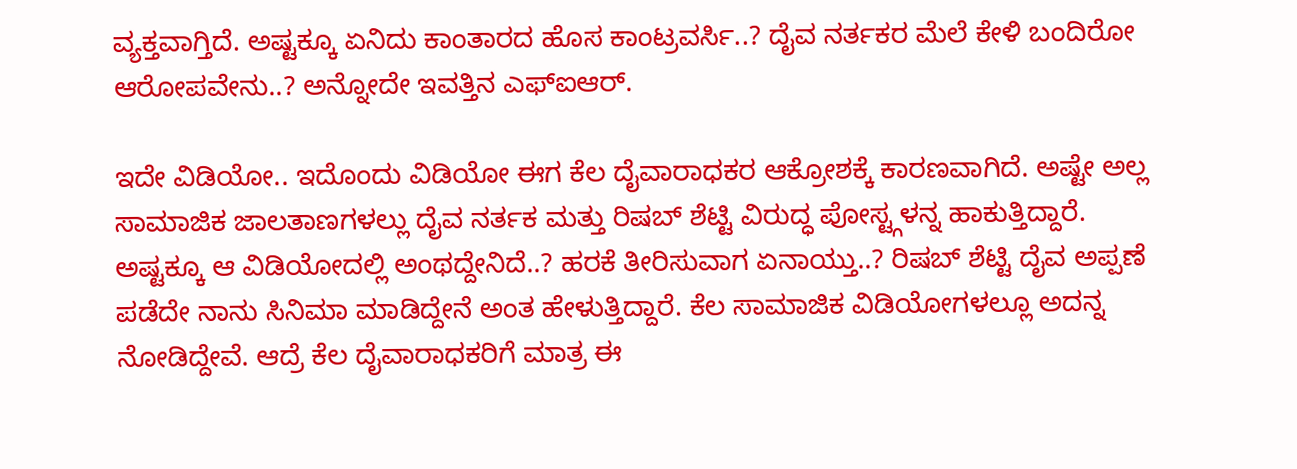ವ್ಯಕ್ತವಾಗ್ತಿದೆ. ಅಷ್ಟಕ್ಕೂ ಏನಿದು ಕಾಂತಾರದ ಹೊಸ ಕಾಂಟ್ರವರ್ಸಿ..? ದೈವ ನರ್ತಕರ ಮೆಲೆ ಕೇಳಿ ಬಂದಿರೋ ಆರೋಪವೇನು..? ಅನ್ನೋದೇ ಇವತ್ತಿನ ಎಫ್ಐಆರ್.

ಇದೇ ವಿಡಿಯೋ.. ಇದೊಂದು ವಿಡಿಯೋ ಈಗ ಕೆಲ ದೈವಾರಾಧಕರ ಆಕ್ರೋಶಕ್ಕೆ ಕಾರಣವಾಗಿದೆ. ಅಷ್ಟೇ ಅಲ್ಲ ಸಾಮಾಜಿಕ ಜಾಲತಾಣಗಳಲ್ಲು ದೈವ ನರ್ತಕ ಮತ್ತು ರಿಷಬ್ ಶೆಟ್ಟಿ ವಿರುದ್ಧ ಪೋಸ್ಟ್ಗಳನ್ನ ಹಾಕುತ್ತಿದ್ದಾರೆ. ಅಷ್ಟಕ್ಕೂ ಆ ವಿಡಿಯೋದಲ್ಲಿ ಅಂಥದ್ದೇನಿದೆ..? ಹರಕೆ ತೀರಿಸುವಾಗ ಏನಾಯ್ತು..? ರಿಷಬ್ ಶೆಟ್ಟಿ ದೈವ ಅಪ್ಪಣೆ ಪಡೆದೇ ನಾನು ಸಿನಿಮಾ ಮಾಡಿದ್ದೇನೆ ಅಂತ ಹೇಳುತ್ತಿದ್ದಾರೆ. ಕೆಲ ಸಾಮಾಜಿಕ ವಿಡಿಯೋಗಳಲ್ಲೂ ಅದನ್ನ ನೋಡಿದ್ದೇವೆ. ಆದ್ರೆ ಕೆಲ ದೈವಾರಾಧಕರಿಗೆ ಮಾತ್ರ ಈ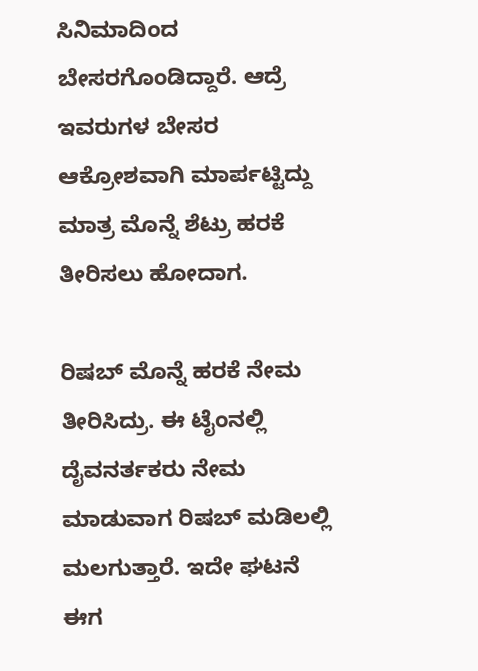ಸಿನಿಮಾದಿಂದ ಬೇಸರಗೊಂಡಿದ್ದಾರೆ. ಆದ್ರೆ ಇವರುಗಳ ಬೇಸರ ಆಕ್ರೋಶವಾಗಿ ಮಾರ್ಪಟ್ಟಿದ್ದು ಮಾತ್ರ ಮೊನ್ನೆ ಶೆಟ್ರು ಹರಕೆ ತೀರಿಸಲು ಹೋದಾಗ.

ರಿಷಬ್ ಮೊನ್ನೆ ಹರಕೆ ನೇಮ ತೀರಿಸಿದ್ರು. ಈ ಟೈಂನಲ್ಲಿ ದೈವನರ್ತಕರು ನೇಮ ಮಾಡುವಾಗ ರಿಷಬ್ ಮಡಿಲಲ್ಲಿ ಮಲಗುತ್ತಾರೆ. ಇದೇ ಘಟನೆ ಈಗ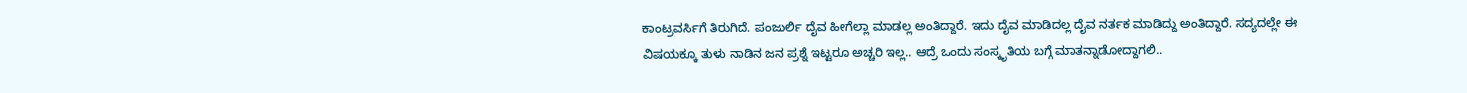ಕಾಂಟ್ರವರ್ಸಿಗೆ ತಿರುಗಿದೆ. ಪಂಜುರ್ಲಿ ದೈವ ಹೀಗೆಲ್ಲಾ ಮಾಡಲ್ಲ ಅಂತಿದ್ದಾರೆ. ಇದು ದೈವ ಮಾಡಿದಲ್ಲ ದೈವ ನರ್ತಕ ಮಾಡಿದ್ದು ಅಂತಿದ್ದಾರೆ. ಸದ್ಯದಲ್ಲೇ ಈ ವಿಷಯಕ್ಕೂ ತುಳು ನಾಡಿನ ಜನ ಪ್ರಶ್ನೆ ಇಟ್ಟರೂ ಅಚ್ಚರಿ ಇಲ್ಲ.. ಆದ್ರೆ ಒಂದು ಸಂಸ್ಕೃತಿಯ ಬಗ್ಗೆ ಮಾತನ್ನಾಡೋದ್ದಾಗಲಿ..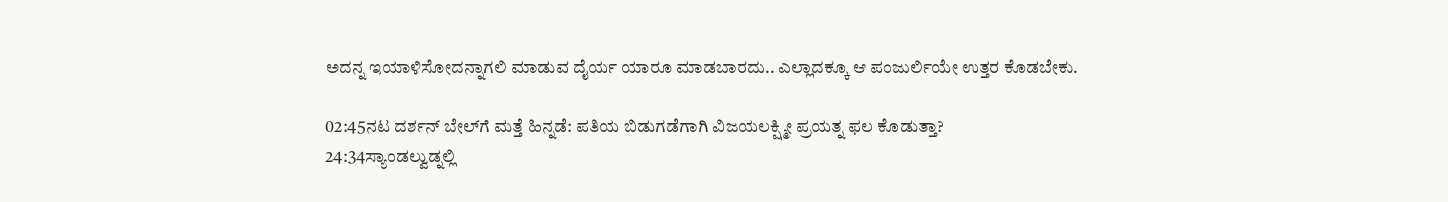ಅದನ್ನ ಇಯಾಳಿಸೋದನ್ನಾಗಲಿ ಮಾಡುವ ದೈರ್ಯ ಯಾರೂ ಮಾಡಬಾರದು.. ಎಲ್ಲಾದಕ್ಕೂ ಆ ಪಂಜುರ್ಲಿಯೇ ಉತ್ತರ ಕೊಡಬೇಕು.

02:45ನಟ ದರ್ಶನ್ ಬೇಲ್‌ಗೆ ಮತ್ತೆ ಹಿನ್ನಡೆ: ಪತಿಯ ಬಿಡುಗಡೆಗಾಗಿ ವಿಜಯಲಕ್ಷ್ಮೀ ಪ್ರಯತ್ನ ಫಲ ಕೊಡುತ್ತಾ?
24:34ಸ್ಯಾಂಡಲ್ವುಡ್ನಲ್ಲಿ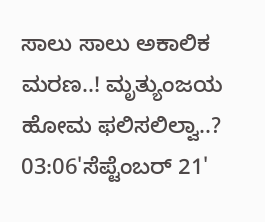ಸಾಲು ಸಾಲು ಅಕಾಲಿಕ ಮರಣ..! ಮೃತ್ಯುಂಜಯ ಹೋಮ ಫಲಿಸಲಿಲ್ವಾ..?
03:06'ಸೆಪ್ಟೆಂಬರ್ 21'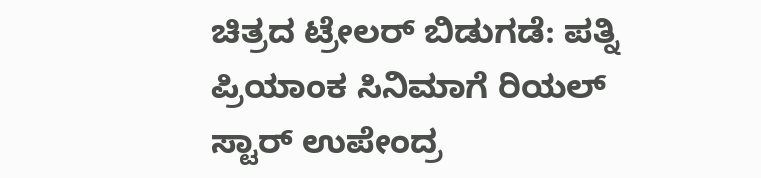ಚಿತ್ರದ ಟ್ರೇಲರ್ ಬಿಡುಗಡೆ: ಪತ್ನಿ ಪ್ರಿಯಾಂಕ ಸಿನಿಮಾಗೆ ರಿಯಲ್ ಸ್ಟಾರ್ ಉಪೇಂದ್ರ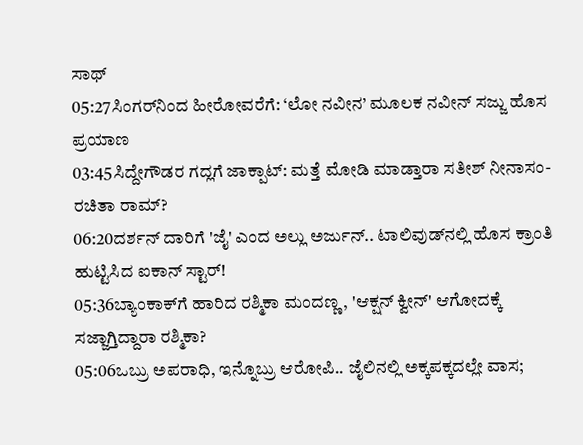ಸಾಥ್‌
05:27ಸಿಂಗರ್‌ನಿಂದ ಹೀರೋವರೆಗೆ: ‘ಲೋ ನವೀನ’ ಮೂಲಕ ನವೀನ್ ಸಜ್ಜು ಹೊಸ ಪ್ರಯಾಣ
03:45ಸಿದ್ದೇಗೌಡರ ಗದ್ಲಗೆ ಜಾಕ್ಪಾಟ್: ಮತ್ತೆ ಮೋಡಿ ಮಾಡ್ತಾರಾ ಸತೀಶ್ ನೀನಾಸಂ-ರಚಿತಾ ರಾಮ್?
06:20ದರ್ಶನ್‌ ದಾರಿಗೆ 'ಜೈ' ಎಂದ ಅಲ್ಲು ಅರ್ಜುನ್.. ಟಾಲಿವುಡ್‌ನಲ್ಲಿ ಹೊಸ ಕ್ರಾಂತಿ ಹುಟ್ಟಿಸಿದ ಐಕಾನ್ ಸ್ಟಾರ್!
05:36ಬ್ಯಾಂಕಾಕ್‌ಗೆ ಹಾರಿದ ರಶ್ಮಿಕಾ ಮಂದಣ್ಣ, 'ಆಕ್ಷನ್ ಕ್ವೀನ್' ಆಗೋದಕ್ಕೆ ಸಜ್ಜಾಗ್ತಿದ್ದಾರಾ ರಶ್ಮಿಕಾ?
05:06ಒಬ್ರು ಅಪರಾಧಿ, ಇನ್ನೊಬ್ರು ಆರೋಪಿ.. ಜೈಲಿನಲ್ಲಿ ಅಕ್ಕಪಕ್ಕದಲ್ಲೇ ವಾಸ;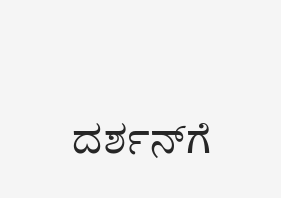ದರ್ಶನ್‌ಗೆ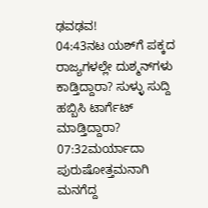ಢವಢವ!
04:43ನಟ ಯಶ್‌ಗೆ ಪಕ್ಕದ ರಾಜ್ಯಗಳಲ್ಲೇ ದುಶ್ಮನ್‌ಗಳು ಕಾಡ್ತಿದ್ದಾರಾ? ಸುಳ್ಳು ಸುದ್ದಿ ಹಬ್ಬಿಸಿ ಟಾರ್ಗೆಟ್‌ ಮಾಡ್ತಿದ್ದಾರಾ?
07:32ಮರ್ಯಾದಾ ಪುರುಷೋತ್ತಮನಾಗಿ ಮನಗೆದ್ದ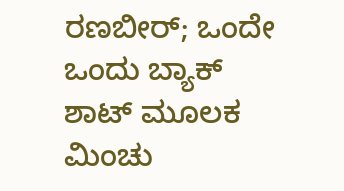ರಣಬೀರ್; ಒಂದೇ ಒಂದು ಬ್ಯಾಕ್ ಶಾಟ್ ಮೂಲಕ ಮಿಂಚು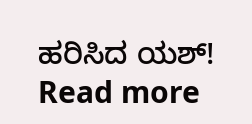ಹರಿಸಿದ ಯಶ್!
Read more